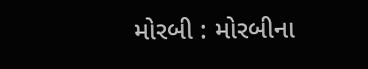મોરબી : મોરબીના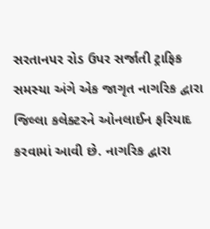સરતાનપર રોડ ઉપર સર્જાતી ટ્રાફિક સમસ્યા અંગે એક જાગૃત નાગરિક દ્વારા જિલ્લા કલેક્ટરને ઓનલાઈન ફરિયાદ કરવામાં આવી છે. નાગરિક દ્વારા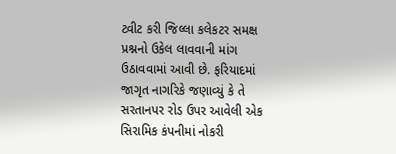ટ્વીટ કરી જિલ્લા કલેકટર સમક્ષ પ્રશ્નનો ઉકેલ લાવવાની માંગ ઉઠાવવામાં આવી છે. ફરિયાદમાં જાગૃત નાગરિકે જણાવ્યું કે તે સરતાનપર રોડ ઉપર આવેલી એક સિરામિક કંપનીમાં નોકરી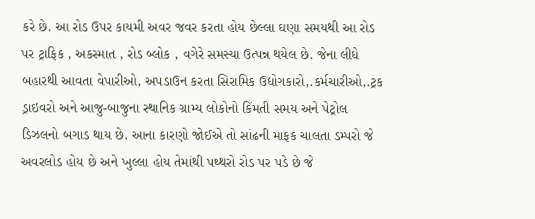કરે છે. આ રોડ ઉપર કાયમી અવર જવર કરતા હોય છેલ્લા ઘણા સમયથી આ રોડ પર ટ્રાફિક , અકસ્માત , રોડ બ્લોક , વગેરે સમસ્યા ઉત્પન્ન થયેલ છે. જેના લીધે બહારથી આવતા વેપારીઓ, અપડાઉન કરતા સિરામિક ઉદ્યોગકારો,.કર્મચારીઓ,.ટ્રક ડ્રાઇવરો અને આજુ-બાજુના સ્થાનિક ગ્રામ્ય લોકોનો કિંમતી સમય અને પેટ્રોલ ડિઝલનો બગાડ થાય છે. આના કારણો જોઈએ તો સાંઢની માફક ચાલતા ડમ્પરો જે અવરલોડ હોય છે અને ખુલ્લા હોય તેમાંથી પથ્થરો રોડ પર પડે છે જે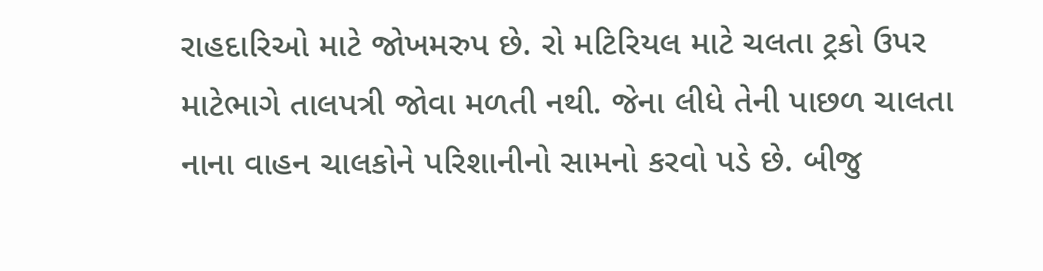રાહદારિઓ માટે જોખમરુપ છે. રો મટિરિયલ માટે ચલતા ટ્રકો ઉપર માટેભાગે તાલપત્રી જોવા મળતી નથી. જેના લીધે તેની પાછળ ચાલતા નાના વાહન ચાલકોને પરિશાનીનો સામનો કરવો પડે છે. બીજુ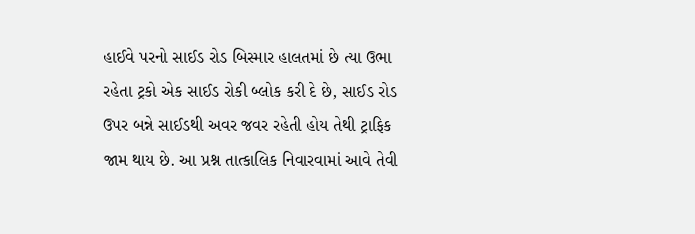હાઈવે પરનો સાઈડ રોડ બિસ્માર હાલતમાં છે ત્યા ઉભા રહેતા ટ્રકો એક સાઈડ રોકી બ્લોક કરી દે છે, સાઈડ રોડ ઉપર બન્ને સાઈડથી અવર જવર રહેતી હોય તેથી ટ્રાફિક જામ થાય છે. આ પ્રશ્ન તાત્કાલિક નિવારવામાં આવે તેવી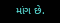માંગ છે.